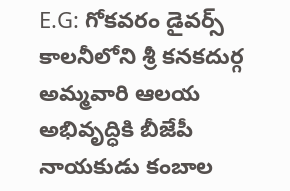E.G: గోకవరం డైవర్స్ కాలనీలోని శ్రీ కనకదుర్గ అమ్మవారి ఆలయ అభివృద్ధికి బీజేపీ నాయకుడు కంబాల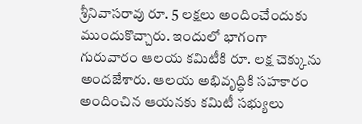శ్రీనివాసరావు రూ. 5 లక్షలు అందించేందుకు ముందుకొచ్చారు. ఇందులో భాగంగా గురువారం ఆలయ కమిటీకి రూ. లక్ష చెక్కును అందజేశారు. ఆలయ అభివృద్ధికి సహకారం అందించిన ఆయనకు కమిటీ సభ్యులు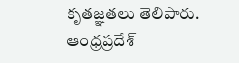కృతజ్ఞతలు తెలిపారు.
ఆంధ్రప్రదేశ్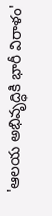'ఆలయ అభివృద్ధికి భారీ విరాళం'